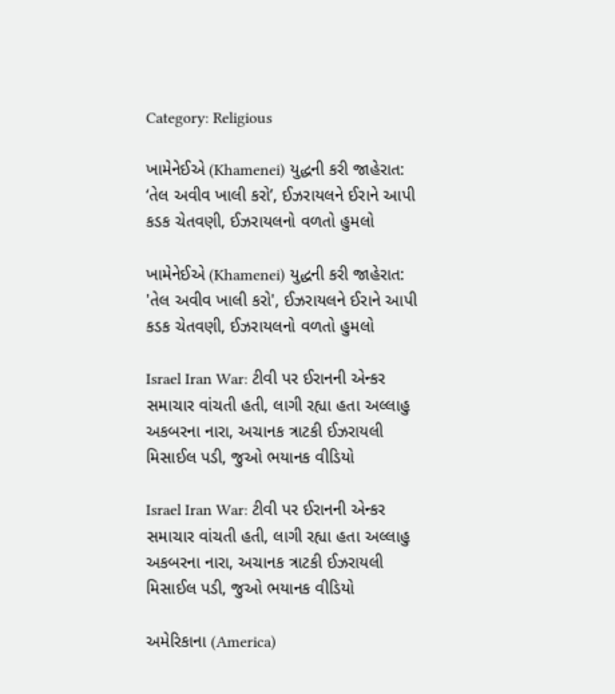Category: Religious

ખામેનેઈએ (Khamenei) યુદ્ધની કરી જાહેરાત: ‘તેલ અવીવ ખાલી કરો’, ઈઝરાયલને ઈરાને આપી કડક ચેતવણી, ઈઝરાયલનો વળતો હુમલો

ખામેનેઈએ (Khamenei) યુદ્ધની કરી જાહેરાત: 'તેલ અવીવ ખાલી કરો', ઈઝરાયલને ઈરાને આપી કડક ચેતવણી, ઈઝરાયલનો વળતો હુમલો

Israel Iran War: ટીવી પર ઈરાનની એન્કર સમાચાર વાંચતી હતી, લાગી રહ્યા હતા અલ્લાહુ અકબરના નારા, અચાનક ત્રાટકી ઈઝરાયલી મિસાઈલ પડી, જુઓ ભયાનક વીડિયો

Israel Iran War: ટીવી પર ઈરાનની એન્કર સમાચાર વાંચતી હતી, લાગી રહ્યા હતા અલ્લાહુ અકબરના નારા, અચાનક ત્રાટકી ઈઝરાયલી મિસાઈલ પડી, જુઓ ભયાનક વીડિયો

અમેરિકાના (America)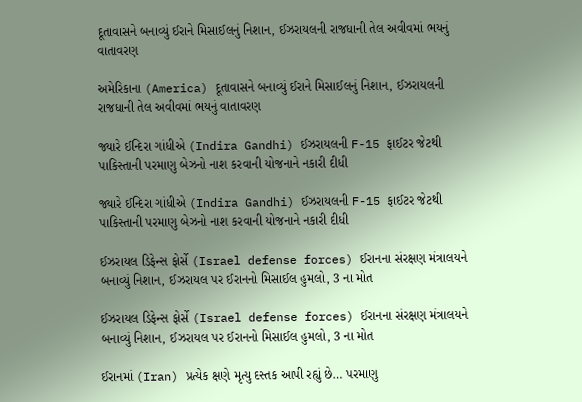દૂતાવાસને બનાવ્યું ઈરાને મિસાઈલનું નિશાન, ઈઝરાયલની રાજધાની તેલ અવીવમાં ભયનું વાતાવરણ

અમેરિકાના (America) દૂતાવાસને બનાવ્યું ઈરાને મિસાઈલનું નિશાન, ઈઝરાયલની રાજધાની તેલ અવીવમાં ભયનું વાતાવરણ

જ્યારે ઈન્દિરા ગાંધીએ (Indira Gandhi) ઈઝરાયલની F-15 ફાઈટર જેટથી પાકિસ્તાની પરમાણુ બેઝનો નાશ કરવાની યોજનાને નકારી દીધી

જ્યારે ઈન્દિરા ગાંધીએ (Indira Gandhi) ઈઝરાયલની F-15 ફાઈટર જેટથી પાકિસ્તાની પરમાણુ બેઝનો નાશ કરવાની યોજનાને નકારી દીધી

ઈઝરાયલ ડિફેન્સ ફોર્સે (Israel defense forces) ઈરાનના સંરક્ષણ મંત્રાલયને બનાવ્યું નિશાન, ઈઝરાયલ પર ઈરાનનો મિસાઈલ હુમલો, 3 ના મોત

ઈઝરાયલ ડિફેન્સ ફોર્સે (Israel defense forces) ઈરાનના સંરક્ષણ મંત્રાલયને બનાવ્યું નિશાન, ઈઝરાયલ પર ઈરાનનો મિસાઈલ હુમલો, 3 ના મોત

ઈરાનમાં (Iran) પ્રત્યેક ક્ષણે મૃત્યુ દસ્તક આપી રહ્યું છે… પરમાણુ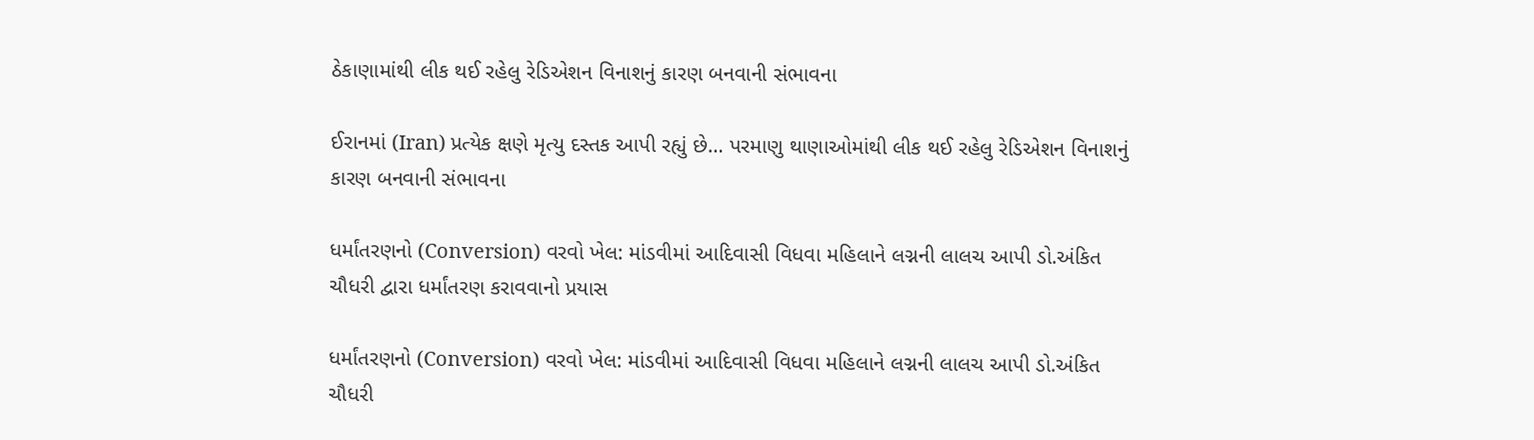ઠેકાણામાંથી લીક થઈ રહેલુ રેડિએશન વિનાશનું કારણ બનવાની સંભાવના

ઈરાનમાં (Iran) પ્રત્યેક ક્ષણે મૃત્યુ દસ્તક આપી રહ્યું છે… પરમાણુ થાણાઓમાંથી લીક થઈ રહેલુ રેડિએશન વિનાશનું કારણ બનવાની સંભાવના

ધર્માંતરણનો (Conversion) વરવો ખેલ: માંડવીમાં આદિવાસી વિધવા મહિલાને લગ્નની લાલચ આપી ડો.અંકિત ચૌધરી દ્વારા ધર્માંતરણ કરાવવાનો પ્રયાસ

ધર્માંતરણનો (Conversion) વરવો ખેલ: માંડવીમાં આદિવાસી વિધવા મહિલાને લગ્નની લાલચ આપી ડો.અંકિત ચૌધરી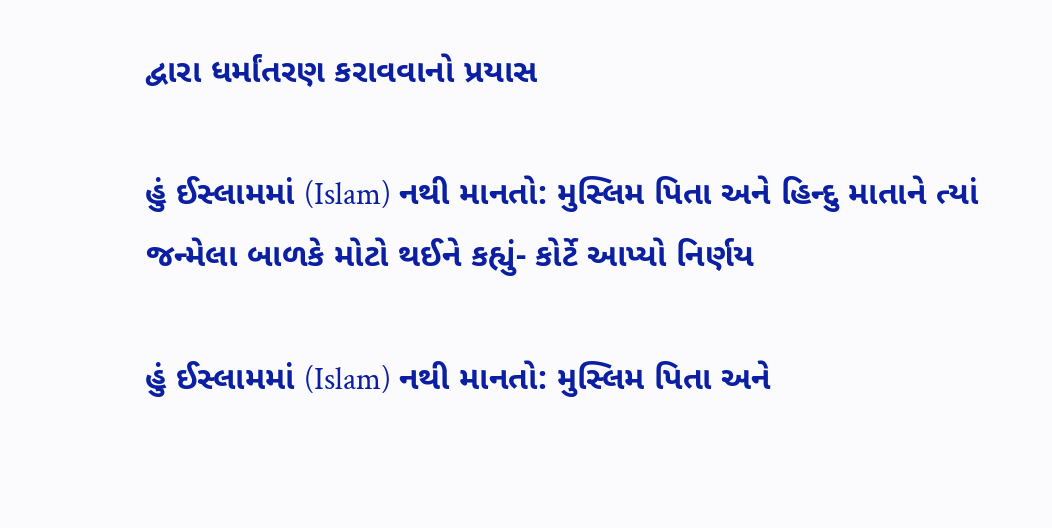દ્વારા ધર્માંતરણ કરાવવાનો પ્રયાસ

હું ઈસ્લામમાં (Islam) નથી માનતો: મુસ્લિમ પિતા અને હિન્દુ માતાને ત્યાં જન્મેલા બાળકે મોટો થઈને કહ્યું- કોર્ટે આપ્યો નિર્ણય

હું ઈસ્લામમાં (Islam) નથી માનતો: મુસ્લિમ પિતા અને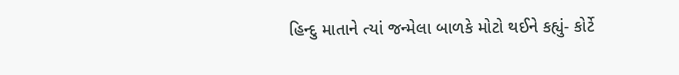હિન્દુ માતાને ત્યાં જન્મેલા બાળકે મોટો થઈને કહ્યું- કોર્ટે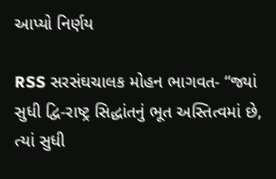આપ્યો નિર્ણય

RSS સરસંઘચાલક મોહન ભાગવત- “જ્યાં સુધી દ્વિ-રાષ્ટ્ર સિદ્ધાંતનું ભૂત અસ્તિત્વમાં છે, ત્યાં સુધી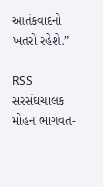આતંકવાદનો ખતરો રહેશે.”

RSS સરસંઘચાલક મોહન ભાગવત-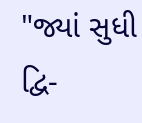"જ્યાં સુધી દ્વિ-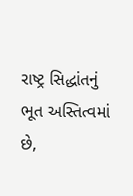રાષ્ટ્ર સિદ્ધાંતનું ભૂત અસ્તિત્વમાં છે,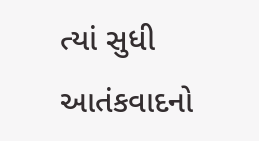ત્યાં સુધી આતંકવાદનો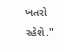ખતરો રહેશે."